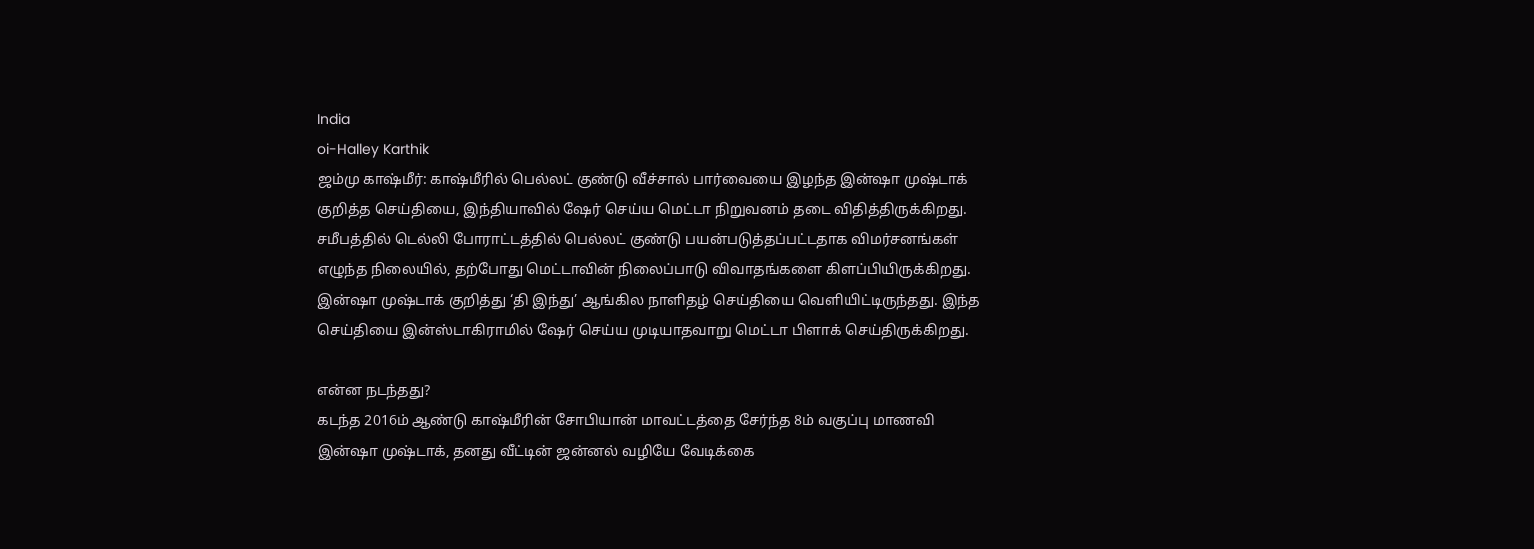India
oi-Halley Karthik
ஜம்மு காஷ்மீர்: காஷ்மீரில் பெல்லட் குண்டு வீச்சால் பார்வையை இழந்த இன்ஷா முஷ்டாக் குறித்த செய்தியை, இந்தியாவில் ஷேர் செய்ய மெட்டா நிறுவனம் தடை விதித்திருக்கிறது. சமீபத்தில் டெல்லி போராட்டத்தில் பெல்லட் குண்டு பயன்படுத்தப்பட்டதாக விமர்சனங்கள் எழுந்த நிலையில், தற்போது மெட்டாவின் நிலைப்பாடு விவாதங்களை கிளப்பியிருக்கிறது.
இன்ஷா முஷ்டாக் குறித்து ‘தி இந்து’ ஆங்கில நாளிதழ் செய்தியை வெளியிட்டிருந்தது. இந்த செய்தியை இன்ஸ்டாகிராமில் ஷேர் செய்ய முடியாதவாறு மெட்டா பிளாக் செய்திருக்கிறது.

என்ன நடந்தது?
கடந்த 2016ம் ஆண்டு காஷ்மீரின் சோபியான் மாவட்டத்தை சேர்ந்த 8ம் வகுப்பு மாணவி இன்ஷா முஷ்டாக், தனது வீட்டின் ஜன்னல் வழியே வேடிக்கை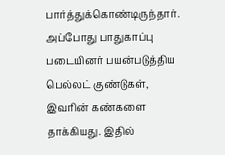பார்த்துக்கொண்டிருந்தார். அப்போது பாதுகாப்பு படையினர் பயன்படுத்திய பெல்லட் குண்டுகள், இவரின் கண்களை தாக்கியது. இதில்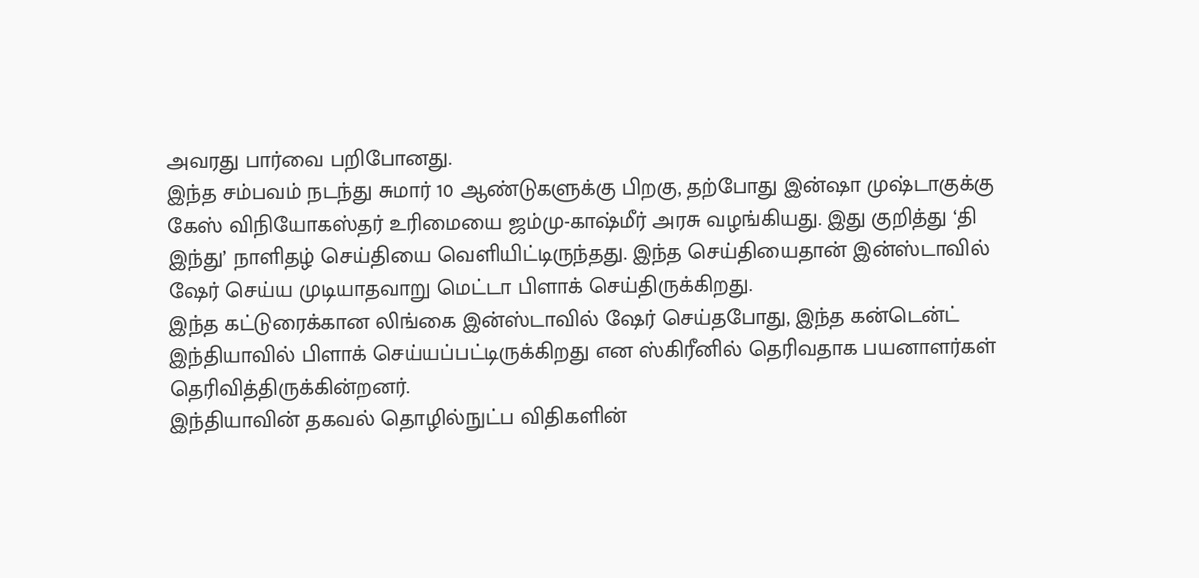அவரது பார்வை பறிபோனது.
இந்த சம்பவம் நடந்து சுமார் 10 ஆண்டுகளுக்கு பிறகு, தற்போது இன்ஷா முஷ்டாகுக்கு கேஸ் விநியோகஸ்தர் உரிமையை ஜம்மு-காஷ்மீர் அரசு வழங்கியது. இது குறித்து ‘தி இந்து’ நாளிதழ் செய்தியை வெளியிட்டிருந்தது. இந்த செய்தியைதான் இன்ஸ்டாவில் ஷேர் செய்ய முடியாதவாறு மெட்டா பிளாக் செய்திருக்கிறது.
இந்த கட்டுரைக்கான லிங்கை இன்ஸ்டாவில் ஷேர் செய்தபோது, இந்த கன்டென்ட் இந்தியாவில் பிளாக் செய்யப்பட்டிருக்கிறது என ஸ்கிரீனில் தெரிவதாக பயனாளர்கள் தெரிவித்திருக்கின்றனர்.
இந்தியாவின் தகவல் தொழில்நுட்ப விதிகளின்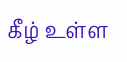கீழ் உள்ள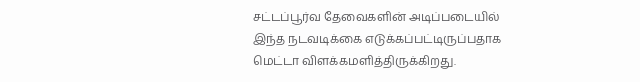சட்டப்பூர்வ தேவைகளின் அடிப்படையில் இந்த நடவடிக்கை எடுக்கப்பட்டிருப்பதாக மெட்டா விளக்கமளித்திருக்கிறது.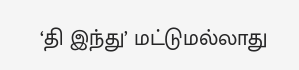‘தி இந்து’ மட்டுமல்லாது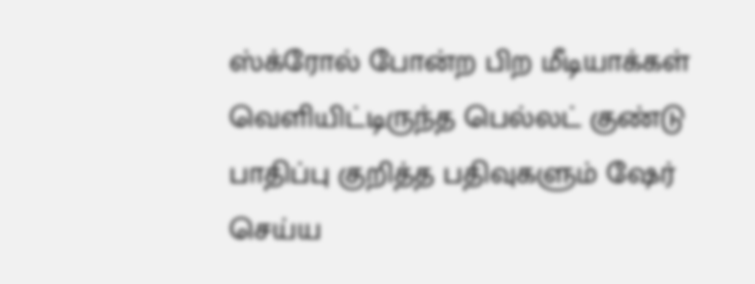ஸ்க்ரோல் போன்ற பிற மீடியாக்கள் வெளியிட்டிருந்த பெல்லட் குண்டு பாதிப்பு குறித்த பதிவுகளும் ஷேர் செய்ய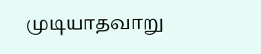முடியாதவாறு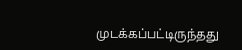முடக்கப்பட்டிருந்தது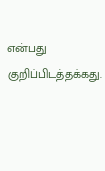என்பது குறிப்பிடத்தக்கது.